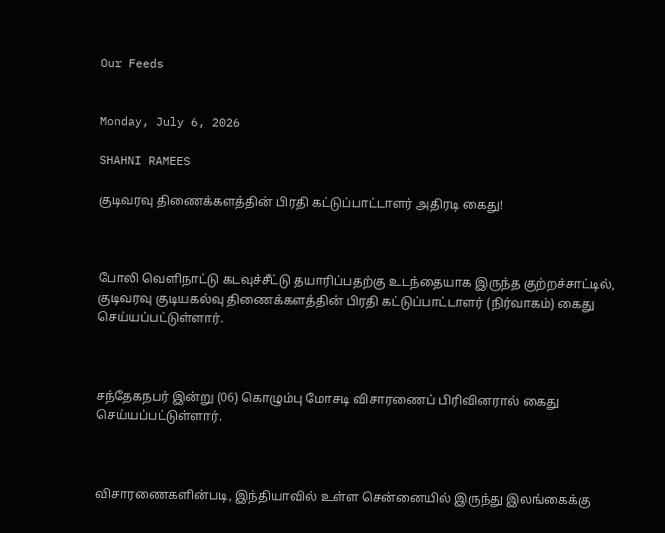Our Feeds


Monday, July 6, 2026

SHAHNI RAMEES

குடிவரவு திணைக்களத்தின் பிரதி கட்டுப்பாட்டாளர் அதிரடி கைது!



போலி வெளிநாட்டு கடவுச்சீட்டு தயாரிப்பதற்கு உடந்தையாக இருந்த குற்றச்சாட்டில், குடிவரவு குடியகல்வு திணைக்களத்தின் பிரதி கட்டுப்பாட்டாளர் (நிர்வாகம்) கைது செய்யப்பட்டுள்ளார்.



சந்தேகநபர் இன்று (06) கொழும்பு மோசடி விசாரணைப் பிரிவினரால் கைது செய்யப்பட்டுள்ளார்.



விசாரணைகளின்படி, இந்தியாவில் உள்ள சென்னையில் இருந்து இலங்கைக்கு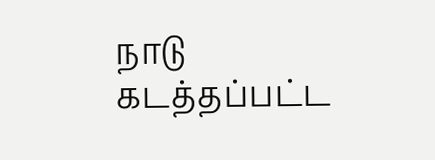நாடு கடத்தப்பட்ட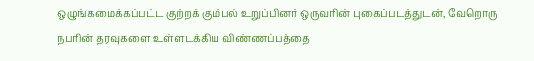ஒழுங்கமைக்கப்பட்ட குற்றக் கும்பல் உறுப்பினர் ஒருவரின் புகைப்படத்துடன், வேறொரு நபரின் தரவுகளை உள்ளடக்கிய விண்ணப்பத்தை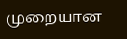முறையான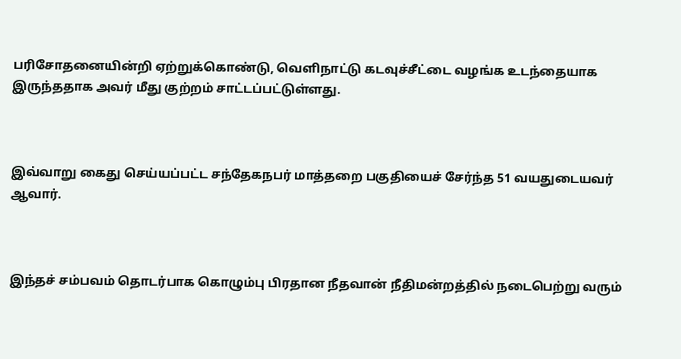பரிசோதனையின்றி ஏற்றுக்கொண்டு, வெளிநாட்டு கடவுச்சீட்டை வழங்க உடந்தையாக இருந்ததாக அவர் மீது குற்றம் சாட்டப்பட்டுள்ளது.



இவ்வாறு கைது செய்யப்பட்ட சந்தேகநபர் மாத்தறை பகுதியைச் சேர்ந்த 51 வயதுடையவர் ஆவார்.



இந்தச் சம்பவம் தொடர்பாக கொழும்பு பிரதான நீதவான் நீதிமன்றத்தில் நடைபெற்று வரும்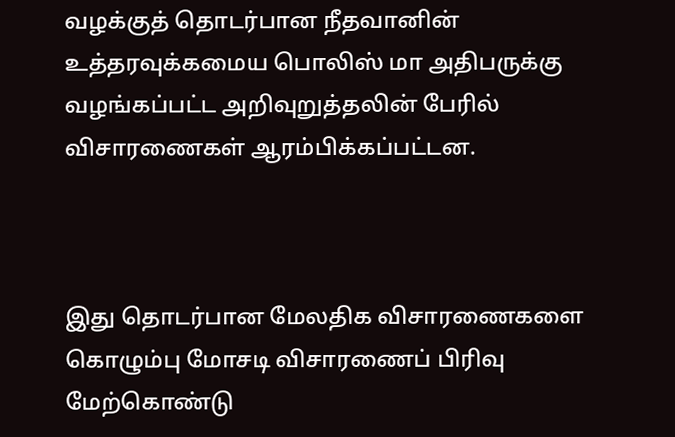வழக்குத் தொடர்பான நீதவானின் உத்தரவுக்கமைய பொலிஸ் மா அதிபருக்கு வழங்கப்பட்ட அறிவுறுத்தலின் பேரில் விசாரணைகள் ஆரம்பிக்கப்பட்டன.



இது தொடர்பான மேலதிக விசாரணைகளை கொழும்பு மோசடி விசாரணைப் பிரிவு மேற்கொண்டு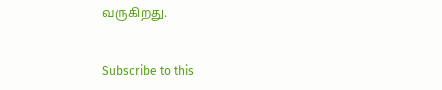வருகிறது.


Subscribe to this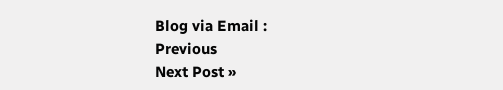Blog via Email :
Previous
Next Post »